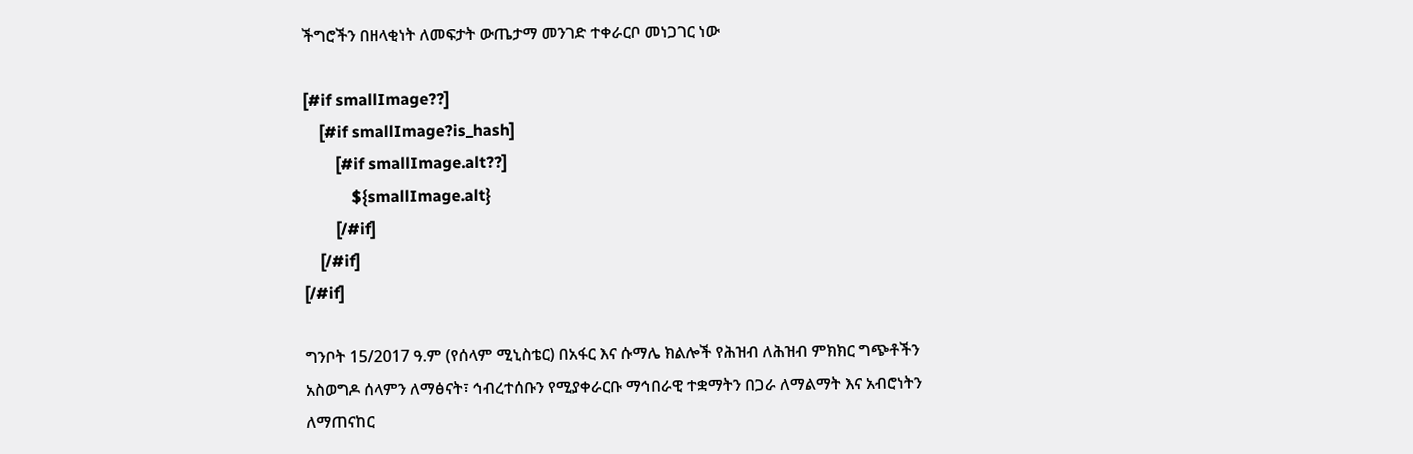ችግሮችን በዘላቂነት ለመፍታት ውጤታማ መንገድ ተቀራርቦ መነጋገር ነው

[#if smallImage??]
    [#if smallImage?is_hash]
        [#if smallImage.alt??]
            ${smallImage.alt}
        [/#if]
    [/#if]
[/#if]

ግንቦት 15/2017 ዓ.ም (የሰላም ሚኒስቴር) በአፋር እና ሱማሌ ክልሎች የሕዝብ ለሕዝብ ምክክር ግጭቶችን አስወግዶ ሰላምን ለማፅናት፣ ኅብረተሰቡን የሚያቀራርቡ ማኅበራዊ ተቋማትን በጋራ ለማልማት እና አብሮነትን ለማጠናከር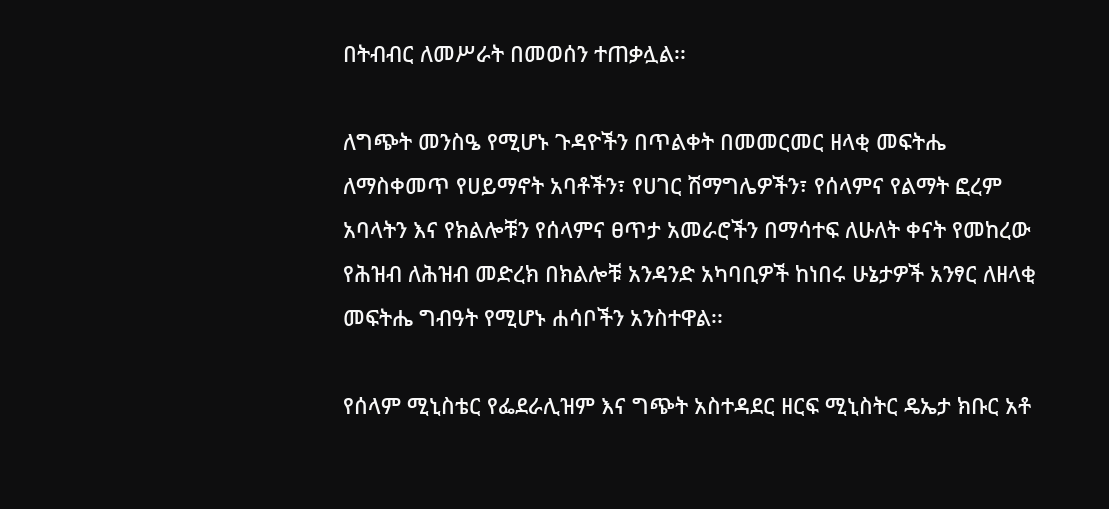በትብብር ለመሥራት በመወሰን ተጠቃሏል፡፡

ለግጭት መንስዔ የሚሆኑ ጉዳዮችን በጥልቀት በመመርመር ዘላቂ መፍትሔ ለማስቀመጥ የሀይማኖት አባቶችን፣ የሀገር ሽማግሌዎችን፣ የሰላምና የልማት ፎረም አባላትን እና የክልሎቹን የሰላምና ፀጥታ አመራሮችን በማሳተፍ ለሁለት ቀናት የመከረው የሕዝብ ለሕዝብ መድረክ በክልሎቹ አንዳንድ አካባቢዎች ከነበሩ ሁኔታዎች አንፃር ለዘላቂ መፍትሔ ግብዓት የሚሆኑ ሐሳቦችን አንስተዋል፡፡

የሰላም ሚኒስቴር የፌደራሊዝም እና ግጭት አስተዳደር ዘርፍ ሚኒስትር ዴኤታ ክቡር አቶ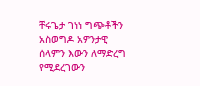ቸሩጌታ ገነነ ግጭቶችን አስወግዶ አዎንታዊ ሰላምን እውን ለማድረግ የሚደረገውን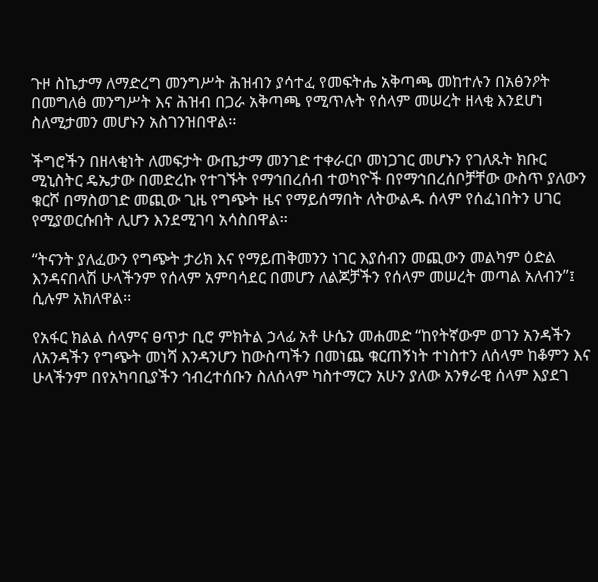ጉዞ ስኬታማ ለማድረግ መንግሥት ሕዝብን ያሳተፈ የመፍትሔ አቅጣጫ መከተሉን በአፅንዖት በመግለፅ መንግሥት እና ሕዝብ በጋራ አቅጣጫ የሚጥሉት የሰላም መሠረት ዘላቂ እንደሆነ ስለሚታመን መሆኑን አስገንዝበዋል፡፡

ችግሮችን በዘላቂነት ለመፍታት ውጤታማ መንገድ ተቀራርቦ መነጋገር መሆኑን የገለጹት ክቡር ሚኒስትር ዴኤታው በመድረኩ የተገኙት የማኅበረሰብ ተወካዮች በየማኅበረሰቦቻቸው ውስጥ ያለውን ቁርሾ በማስወገድ መጪው ጊዜ የግጭት ዜና የማይሰማበት ለትውልዱ ሰላም የሰፈነበትን ሀገር የሚያወርሱበት ሊሆን እንደሚገባ አሳስበዋል፡፡

“ትናንት ያለፈውን የግጭት ታሪክ እና የማይጠቅመንን ነገር እያሰብን መጪውን መልካም ዕድል እንዳናበላሽ ሁላችንም የሰላም አምባሳደር በመሆን ለልጆቻችን የሰላም መሠረት መጣል አለብን”፤ ሲሉም አክለዋል፡፡

የአፋር ክልል ሰላምና ፀጥታ ቢሮ ምክትል ኃላፊ አቶ ሁሴን መሐመድ “ከየትኛውም ወገን አንዳችን ለአንዳችን የግጭት መነሻ እንዳንሆን ከውስጣችን በመነጨ ቁርጠኝነት ተነስተን ለሰላም ከቆምን እና ሁላችንም በየአካባቢያችን ኅብረተሰቡን ስለሰላም ካስተማርን አሁን ያለው አንፃራዊ ሰላም እያደገ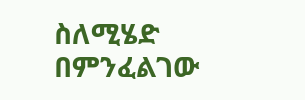ስለሚሄድ በምንፈልገው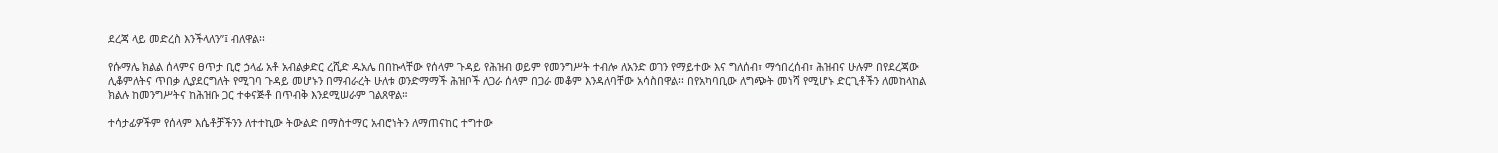ደረጃ ላይ መድረስ እንችላለን”፤ ብለዋል፡፡

የሱማሌ ክልል ሰላምና ፀጥታ ቢሮ ኃላፊ አቶ አብልቃድር ረሺድ ዱአሌ በበኩላቸው የሰላም ጉዳይ የሕዝብ ወይም የመንግሥት ተብሎ ለአንድ ወገን የማይተው እና ግለሰብ፣ ማኅበረሰብ፣ ሕዝብና ሁሉም በየደረጃው ሊቆምለትና ጥበቃ ሊያደርግለት የሚገባ ጉዳይ መሆኑን በማብራረት ሁለቱ ወንድማማች ሕዝቦች ለጋራ ሰላም በጋራ መቆም እንዳለባቸው አሳስበዋል፡፡ በየአካባቢው ለግጭት መነሻ የሚሆኑ ድርጊቶችን ለመከላከል ክልሉ ከመንግሥትና ከሕዝቡ ጋር ተቀናጅቶ በጥብቅ እንደሚሠራም ገልጸዋል።

ተሳታፊዎችም የሰላም እሴቶቻችንን ለተተኪው ትውልድ በማስተማር አብሮነትን ለማጠናከር ተግተው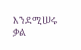እንደሚሠሩ ቃል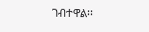ገብተዋል፡፡